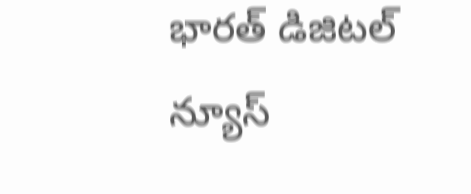భారత్ డిజిటల్ న్యూస్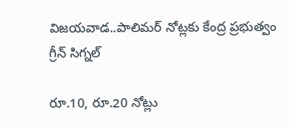విజయవాడ..పాలిమర్ నోట్లకు కేంద్ర ప్రభుత్వం గ్రీన్ సిగ్నల్

రూ.10, రూ.20 నోట్లు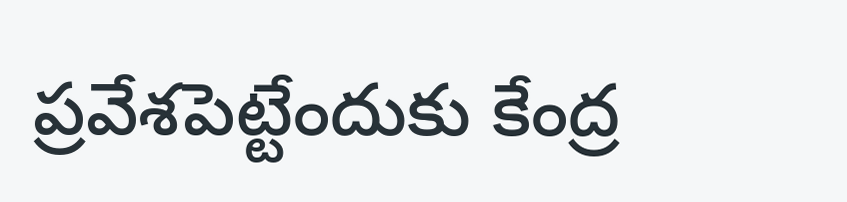ప్రవేశపెట్టేందుకు కేంద్ర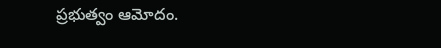ప్రభుత్వం ఆమోదం.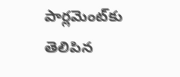పార్లమెంట్‌కు తెలిపిన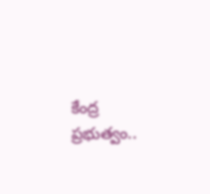కేంద్ర ప్రభుత్వం..